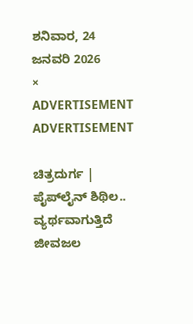ಶನಿವಾರ, 24 ಜನವರಿ 2026
×
ADVERTISEMENT
ADVERTISEMENT

ಚಿತ್ರದುರ್ಗ | ಪೈಪ್‌ಲೈನ್‌ ಶಿಥಿಲ.. ವ್ಯರ್ಥವಾಗುತ್ತಿದೆ ಜೀವಜಲ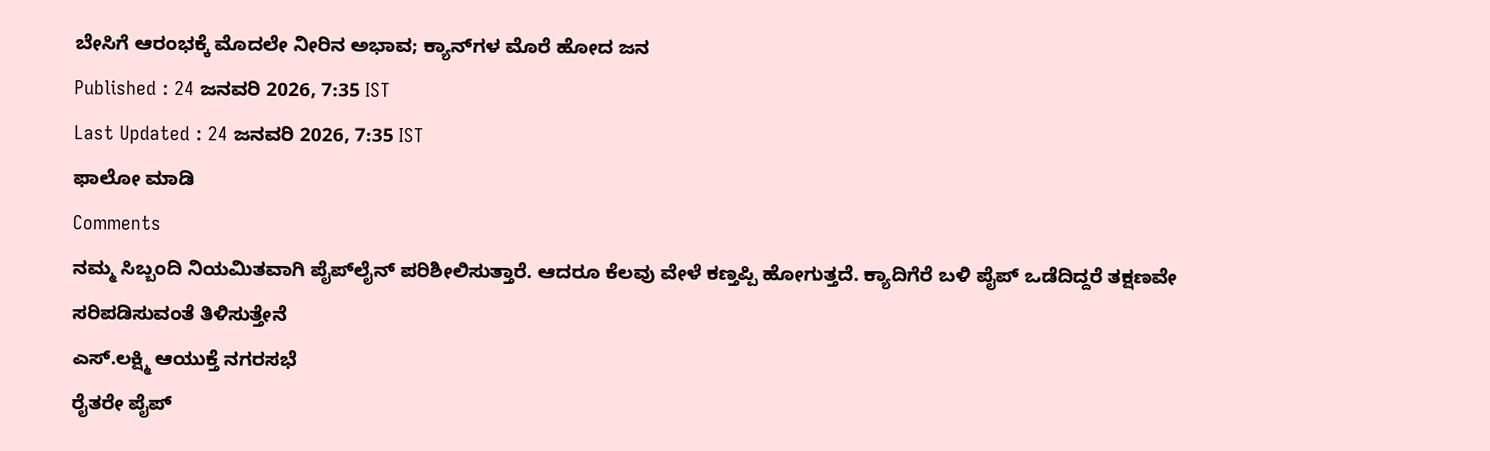ಬೇಸಿಗೆ ಆರಂಭಕ್ಕೆ ಮೊದಲೇ ನೀರಿನ ಅಭಾವ; ಕ್ಯಾನ್‌ಗಳ ಮೊರೆ ಹೋದ ಜನ
Published : 24 ಜನವರಿ 2026, 7:35 IST
Last Updated : 24 ಜನವರಿ 2026, 7:35 IST
ಫಾಲೋ ಮಾಡಿ
Comments
ನಮ್ಮ ಸಿಬ್ಬಂದಿ ನಿಯಮಿತವಾಗಿ ಪೈಪ್‌ಲೈನ್‌ ಪರಿಶೀಲಿಸುತ್ತಾರೆ. ಆದರೂ ಕೆಲವು ವೇಳೆ ಕಣ್ತಪ್ಪಿ ಹೋಗುತ್ತದೆ. ಕ್ಯಾದಿಗೆರೆ ಬಳಿ ಪೈಪ್‌ ಒಡೆದಿದ್ದರೆ ತಕ್ಷಣವೇ ಸರಿಪಡಿಸುವಂತೆ ತಿಳಿಸುತ್ತೇನೆ
ಎಸ್‌.ಲಕ್ಷ್ಮಿ ಆಯುಕ್ತೆ ನಗರಸಭೆ
ರೈತರೇ ಪೈಪ್‌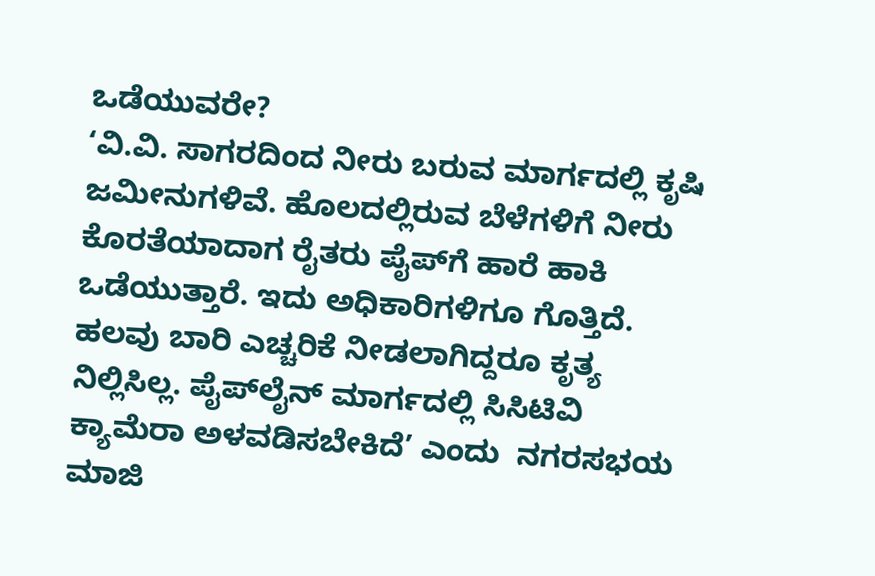ಒಡೆಯುವರೇ?
‘ವಿ.ವಿ. ಸಾಗರದಿಂದ ನೀರು ಬರುವ ಮಾರ್ಗದಲ್ಲಿ ಕೃಷಿ ಜಮೀನುಗಳಿವೆ. ಹೊಲದಲ್ಲಿರುವ ಬೆಳೆಗಳಿಗೆ ನೀರು ಕೊರತೆಯಾದಾಗ ರೈತರು ಪೈಪ್‌ಗೆ ಹಾರೆ ಹಾಕಿ ಒಡೆಯುತ್ತಾರೆ. ಇದು ಅಧಿಕಾರಿಗಳಿಗೂ ಗೊತ್ತಿದೆ. ಹಲವು ಬಾರಿ ಎಚ್ಚರಿಕೆ ನೀಡಲಾಗಿದ್ದರೂ ಕೃತ್ಯ ನಿಲ್ಲಿಸಿಲ್ಲ. ಪೈಪ್‌ಲೈನ್‌ ಮಾರ್ಗದಲ್ಲಿ ಸಿಸಿಟಿವಿ ಕ್ಯಾಮೆರಾ ಅಳವಡಿಸಬೇಕಿದೆ’ ಎಂದು  ನಗರಸಭಯ ಮಾಜಿ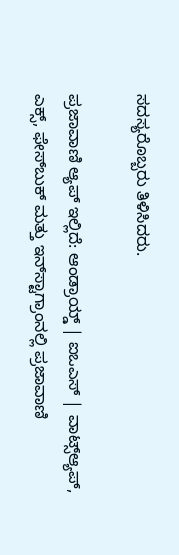ಸದಸ್ಯರೊಬ್ಬರು ತಿಳಿಸಿದರು.

ಪ್ರಜಾವಾಣಿ ಆ್ಯಪ್ ಇಲ್ಲಿದೆ: ಆಂಡ್ರಾಯ್ಡ್ | ಐಒಎಸ್ | ವಾಟ್ಸ್ಆ್ಯಪ್, ಎಕ್ಸ್, ಫೇಸ್‌ಬುಕ್ ಮತ್ತು ಇನ್‌ಸ್ಟಾಗ್ರಾಂನಲ್ಲಿ ಪ್ರಜಾವಾಣಿ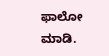ಫಾಲೋ ಮಾಡಿ.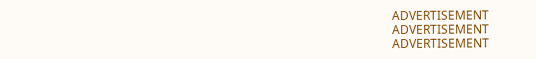ADVERTISEMENT
ADVERTISEMENT
ADVERTISEMENT